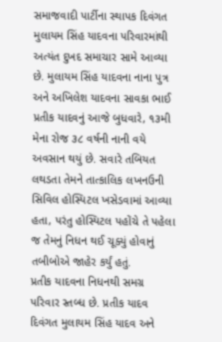સમાજવાદી પાર્ટીના સ્થાપક દિવંગત મુલાયમ સિંહ યાદવના પરિવારમાંથી અત્યંત દુખદ સમાચાર સામે આવ્યા છે. મુલાયમ સિંહ યાદવના નાના પુત્ર અને અખિલેશ યાદવના સાવકા ભાઈ પ્રતીક યાદવનું આજે બુધવારે, ૧૩મી મેના રોજ ૩૮ વર્ષની નાની વયે અવસાન થયું છે. સવારે તબિયત લથડતા તેમને તાત્કાલિક લખનઉની સિવિલ હોસ્પિટલ ખસેડવામાં આવ્યા હતા, પરંતુ હોસ્પિટલ પહોંચે તે પહેલા જ તેમનું નિધન થઈ ચૂક્યું હોવાનું તબીબોએ જાહેર કર્યું હતું.
પ્રતીક યાદવના નિધનથી સમગ્ર પરિવાર સ્તબ્ધ છે. પ્રતીક યાદવ દિવંગત મુલાયમ સિંહ યાદવ અને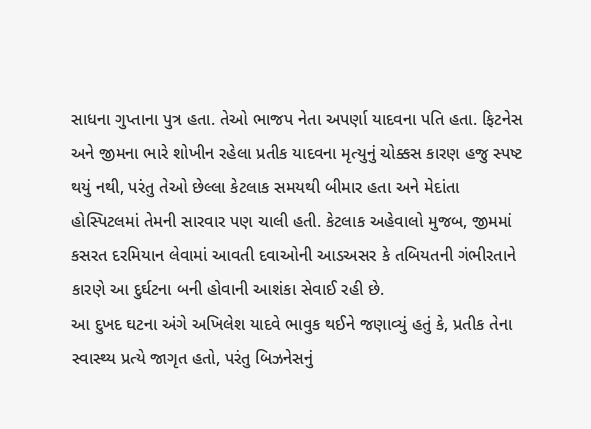સાધના ગુપ્તાના પુત્ર હતા. તેઓ ભાજપ નેતા અપર્ણા યાદવના પતિ હતા. ફિટનેસ અને જીમના ભારે શોખીન રહેલા પ્રતીક યાદવના મૃત્યુનું ચોક્કસ કારણ હજુ સ્પષ્ટ થયું નથી, પરંતુ તેઓ છેલ્લા કેટલાક સમયથી બીમાર હતા અને મેદાંતા હોસ્પિટલમાં તેમની સારવાર પણ ચાલી હતી. કેટલાક અહેવાલો મુજબ, જીમમાં કસરત દરમિયાન લેવામાં આવતી દવાઓની આડઅસર કે તબિયતની ગંભીરતાને કારણે આ દુર્ઘટના બની હોવાની આશંકા સેવાઈ રહી છે.
આ દુખદ ઘટના અંગે અખિલેશ યાદવે ભાવુક થઈને જણાવ્યું હતું કે, પ્રતીક તેના સ્વાસ્થ્ય પ્રત્યે જાગૃત હતો, પરંતુ બિઝનેસનું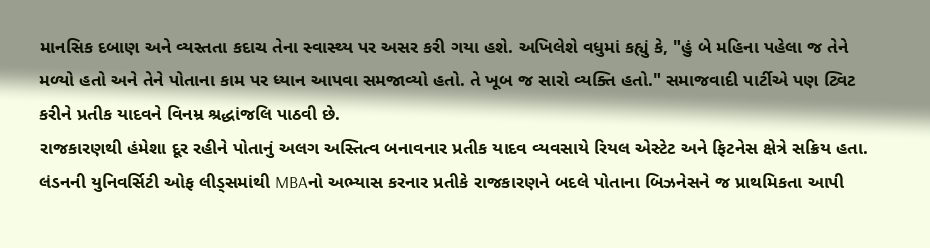માનસિક દબાણ અને વ્યસ્તતા કદાચ તેના સ્વાસ્થ્ય પર અસર કરી ગયા હશે. અખિલેશે વધુમાં કહ્યું કે, "હું બે મહિના પહેલા જ તેને મળ્યો હતો અને તેને પોતાના કામ પર ધ્યાન આપવા સમજાવ્યો હતો. તે ખૂબ જ સારો વ્યક્તિ હતો." સમાજવાદી પાર્ટીએ પણ ટ્વિટ કરીને પ્રતીક યાદવને વિનમ્ર શ્રદ્ધાંજલિ પાઠવી છે.
રાજકારણથી હંમેશા દૂર રહીને પોતાનું અલગ અસ્તિત્વ બનાવનાર પ્રતીક યાદવ વ્યવસાયે રિયલ એસ્ટેટ અને ફિટનેસ ક્ષેત્રે સક્રિય હતા. લંડનની યુનિવર્સિટી ઓફ લીડ્સમાંથી MBAનો અભ્યાસ કરનાર પ્રતીકે રાજકારણને બદલે પોતાના બિઝનેસને જ પ્રાથમિકતા આપી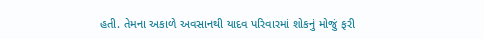હતી. તેમના અકાળે અવસાનથી યાદવ પરિવારમાં શોકનું મોજું ફરી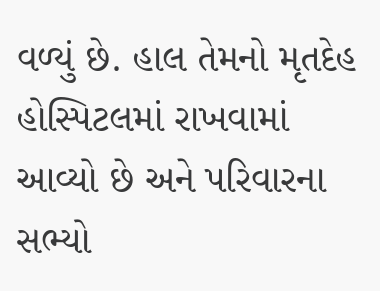વળ્યું છે. હાલ તેમનો મૃતદેહ હોસ્પિટલમાં રાખવામાં આવ્યો છે અને પરિવારના સભ્યો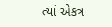ત્યાં એકત્ર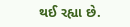થઈ રહ્યા છે.